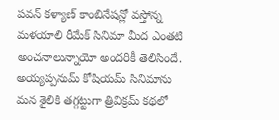పవన్ కళ్యాణ్ కాంబినేషన్లో వస్తోన్న మళయాలి రీమేక్ సినిమా మీద ఎంతటి అంచనాలున్నాయో అందరికీ తెలిసిందే. అయ్యప్పనుమ్ కోషియమ్ సినిమాను మన శైలికి తగ్గట్టుగా త్రివిక్రమ్ కథలో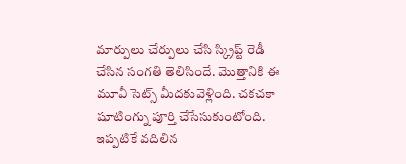మార్పులు చేర్పులు చేసి స్క్రిప్ట్ రెడీ చేసిన సంగతి తెలిసిందే. మొత్తానికి ఈ మూవీ సెట్స్ మీదకువెళ్లింది. చకచకా షూటింగ్ను పూర్తి చేసేసుకుంటోంది. ఇప్పటికే వదిలిన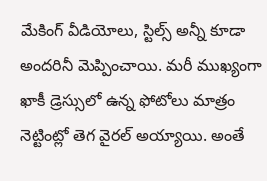మేకింగ్ వీడియోలు, స్టిల్స్ అన్నీ కూడా అందరినీ మెప్పించాయి. మరీ ముఖ్యంగా ఖాకీ డ్రెస్సులో ఉన్న ఫోటోలు మాత్రం నెట్టింట్లో తెగ వైరల్ అయ్యాయి. అంతే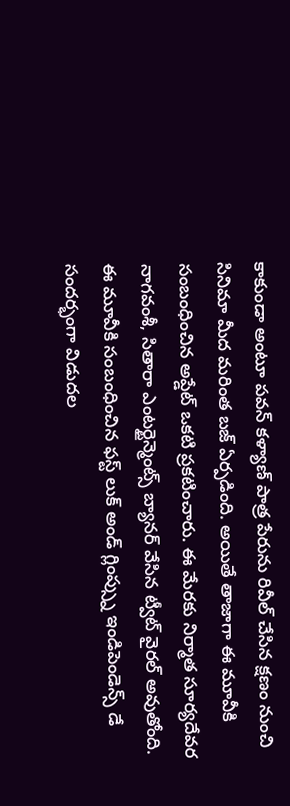కాకుండా అంటూ పవన్ కళ్యాణ్ పాత్ర పేరును రివీల్ చేసిన క్షణం నుంచి సినిమా మీద మరింత బజ్ ఏర్పడింది. అయితే తాజాగా ఈ మూవీకి సంబంధించిన అప్డేట్ ఒకటి ప్రకటించారు. ఈ మేరకు నిర్మాత సూర్యదేవర నాగవంశీ, సితారా ఎంటర్టైన్మెంట్స్ బ్యానర్ వేసిన ట్వీట్ వైరల్ అవుతోంది. ఈ మూవీకి సంబంధించిన ఫస్ట్ లుక్ అండ్ గ్లింప్స్ను ఇండిపెండెన్స్ డే సందర్భంగా విడుదల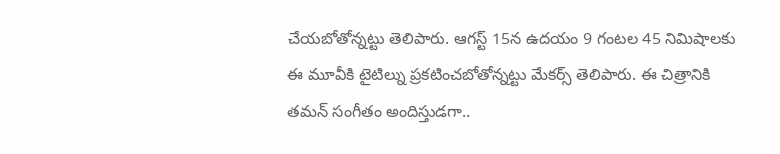చేయబోతోన్నట్టు తెలిపారు. ఆగస్ట్ 15న ఉదయం 9 గంటల 45 నిమిషాలకు ఈ మూవీకి టైటిల్ను ప్రకటించబోతోన్నట్టు మేకర్స్ తెలిపారు. ఈ చిత్రానికి తమన్ సంగీతం అందిస్తుడగా..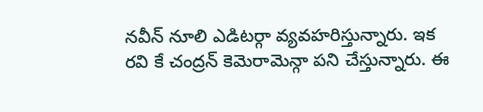నవీన్ నూలి ఎడిటర్గా వ్యవహరిస్తున్నారు. ఇక రవి కే చంద్రన్ కెమెరామెన్గా పని చేస్తున్నారు. ఈ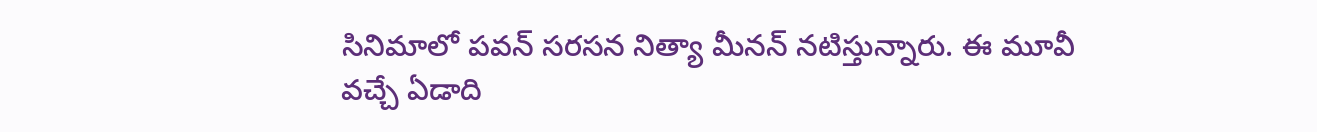సినిమాలో పవన్ సరసన నిత్యా మీనన్ నటిస్తున్నారు. ఈ మూవీ వచ్చే ఏడాది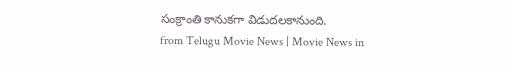సంక్రాంతి కానుకగా విడుదలకానుంది.
from Telugu Movie News | Movie News in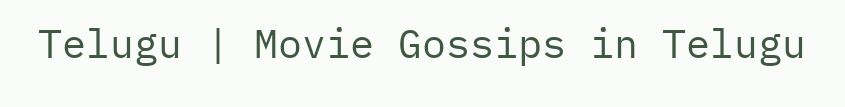Telugu | Movie Gossips in Telugu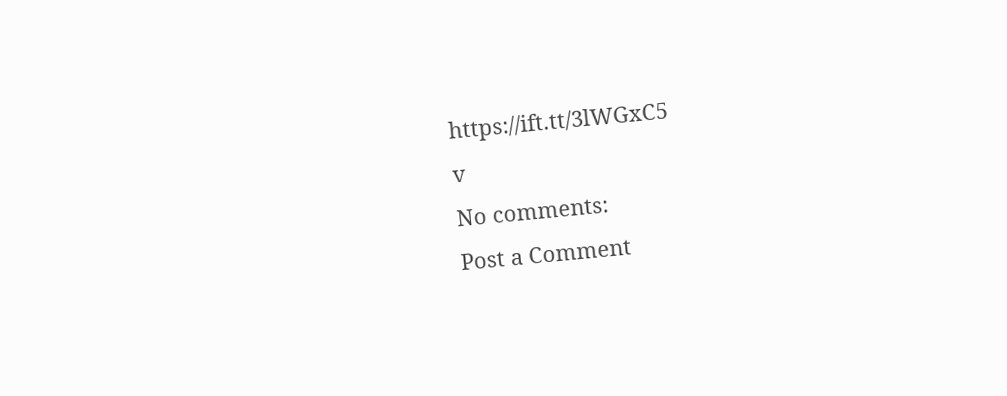https://ift.tt/3lWGxC5
v
No comments:
Post a Comment